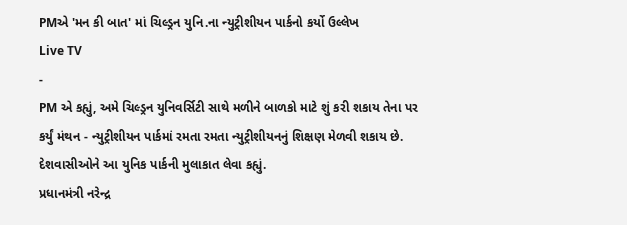PMએ 'મન કી બાત' માં ચિલ્ડ્રન યુનિ.ના ન્યુટ્રીશીયન પાર્કનો કર્યો ઉલ્લેખ
Live TV
-
PM એ કહ્યું, અમે ચિલ્ડ્રન યુનિવર્સિટી સાથે મળીને બાળકો માટે શું કરી શકાય તેના પર કર્યું મંથન - ન્યુટ્રીશીયન પાર્કમાં રમતા રમતા ન્યુટ્રીશીયનનું શિક્ષણ મેળવી શકાય છે. દેશવાસીઓને આ યુનિક પાર્કની મુલાકાત લેવા કહ્યું.
પ્રધાનમંત્રી નરેન્દ્ર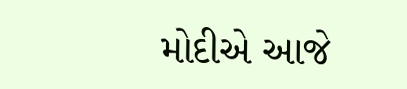મોદીએ આજે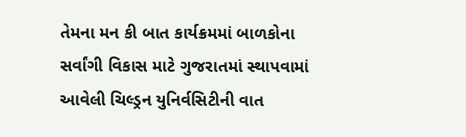તેમના મન કી બાત કાર્યક્રમમાં બાળકોના સર્વાંગી વિકાસ માટે ગુજરાતમાં સ્થાપવામાં આવેલી ચિલ્ડ્રન યુનિર્વસિટીની વાત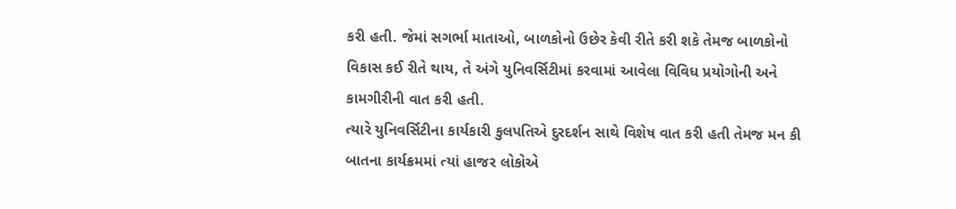કરી હતી. જેમાં સગર્ભા માતાઓ, બાળકોનો ઉછેર કેવી રીતે કરી શકે તેમજ બાળકોનો વિકાસ કઈ રીતે થાય, તે અંગે યુનિવર્સિટીમાં કરવામાં આવેલા વિવિધ પ્રયોગોની અને કામગીરીની વાત કરી હતી.
ત્યારે યુનિવર્સિટીના કાર્યકારી કુલપતિએ દુરદર્શન સાથે વિશેષ વાત કરી હતી તેમજ મન કી બાતના કાર્યક્રમમાં ત્યાં હાજર લોકોએ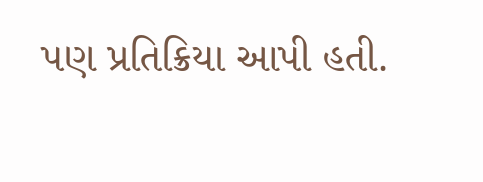પણ પ્રતિક્રિયા આપી હતી.